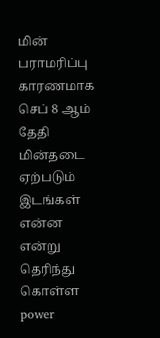மின் பராமரிப்பு காரணமாக செப் 8 ஆம் தேதி மின்தடை ஏற்படும் இடங்கள் என்ன என்று தெரிந்து கொள்ள power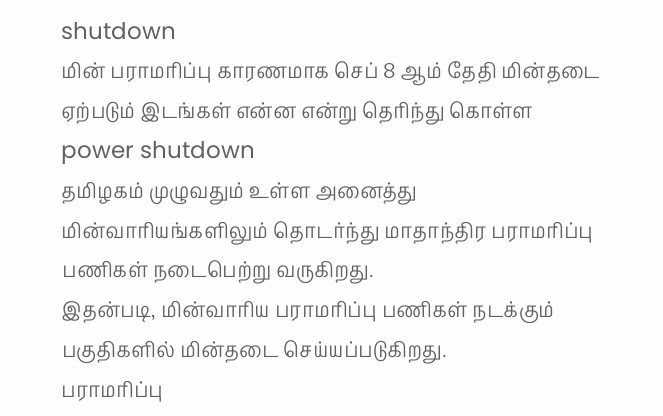shutdown
மின் பராமரிப்பு காரணமாக செப் 8 ஆம் தேதி மின்தடை ஏற்படும் இடங்கள் என்ன என்று தெரிந்து கொள்ள power shutdown
தமிழகம் முழுவதும் உள்ள அனைத்து மின்வாரியங்களிலும் தொடர்ந்து மாதாந்திர பராமரிப்பு பணிகள் நடைபெற்று வருகிறது.
இதன்படி, மின்வாரிய பராமரிப்பு பணிகள் நடக்கும் பகுதிகளில் மின்தடை செய்யப்படுகிறது.
பராமரிப்பு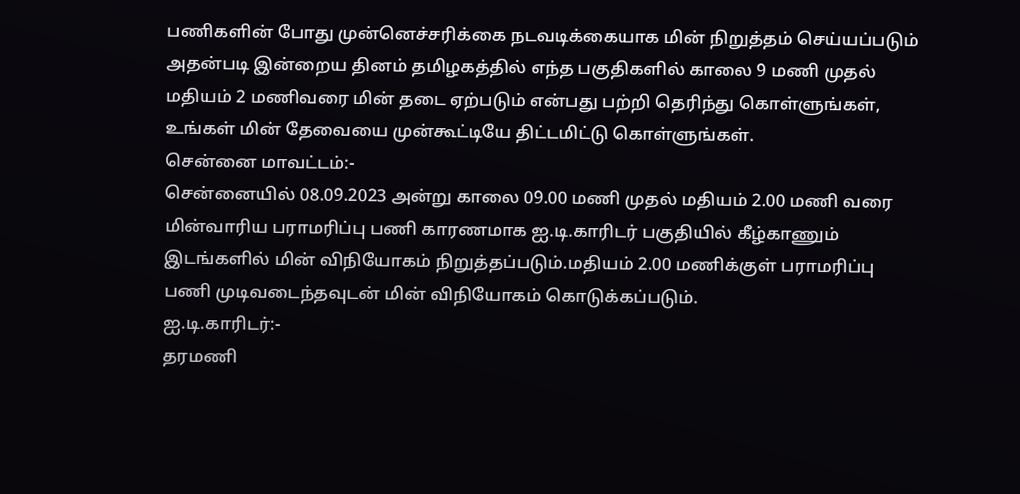பணிகளின் போது முன்னெச்சரிக்கை நடவடிக்கையாக மின் நிறுத்தம் செய்யப்படும்
அதன்படி இன்றைய தினம் தமிழகத்தில் எந்த பகுதிகளில் காலை 9 மணி முதல் மதியம் 2 மணிவரை மின் தடை ஏற்படும் என்பது பற்றி தெரிந்து கொள்ளுங்கள், உங்கள் மின் தேவையை முன்கூட்டியே திட்டமிட்டு கொள்ளுங்கள்.
சென்னை மாவட்டம்:-
சென்னையில் 08.09.2023 அன்று காலை 09.00 மணி முதல் மதியம் 2.00 மணி வரை மின்வாரிய பராமரிப்பு பணி காரணமாக ஐ.டி.காரிடர் பகுதியில் கீழ்காணும் இடங்களில் மின் விநியோகம் நிறுத்தப்படும்.மதியம் 2.00 மணிக்குள் பராமரிப்பு பணி முடிவடைந்தவுடன் மின் விநியோகம் கொடுக்கப்படும்.
ஐ.டி.காரிடர்:-
தரமணி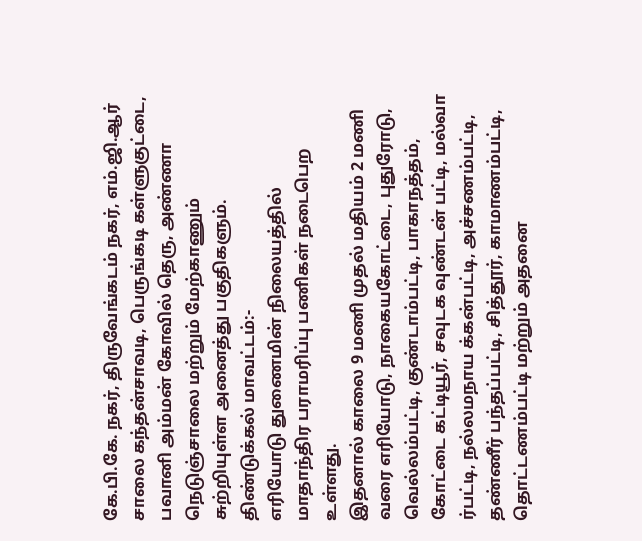கே.பி.கே. நகர், திருவேங்கடம் நகர், எம்.ஜி.ஆர் சாலை கந்தன்சாவடி, பெருங்கடி கள்ளுகுட்டை, பவானி அம்மன் கோவில் தெரு, அண்ணா நெடுஞ்சாலை மற்றும் மேற்காணும் சுற்றியுள்ள அனைத்து பகுதிகளும்.
திண்டுக்கல் மாவட்டம்:-
எரியோடு துணைமின் நிலையத்தில் மாதாந்திர பராமரிப்பு பணிகள் நடைபெற உள்ளது.
இதனால் காலை 9 மணி முதல் மதியம் 2 மணி வரை எரியோடு, நாகையகோட்டை, புதுரோடு, வெல்லம்பட்டி, குண்டாம்பட்டி, பாகாநத்தம், கோட்டை கட்டியூர், சவுடக வுண்டன் பட்டி, மல்வா ர்பட்டி, நல்லமநாய க்கன்பட்டி, அச்சணம்பட்டி, தண்ணீர் பந்தப்பட்டி, சித்தூர், காமாணம்பட்டி, தொட்டணம்பட்டி மற்றும் அதனை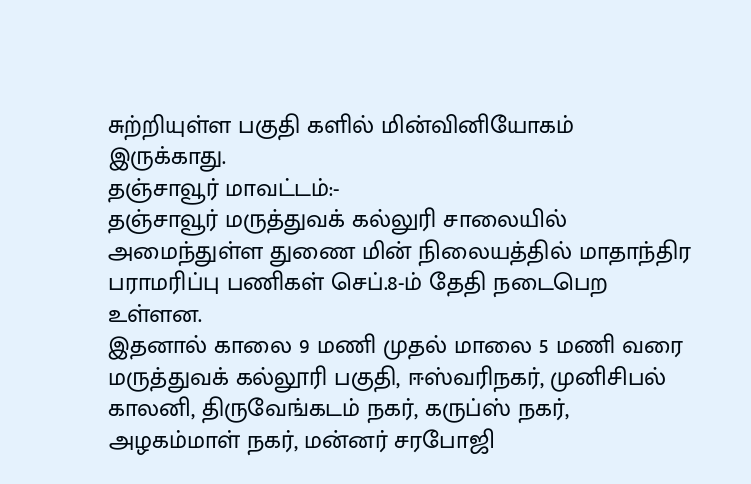சுற்றியுள்ள பகுதி களில் மின்வினியோகம் இருக்காது.
தஞ்சாவூர் மாவட்டம்:-
தஞ்சாவூர் மருத்துவக் கல்லுரி சாலையில் அமைந்துள்ள துணை மின் நிலையத்தில் மாதாந்திர பராமரிப்பு பணிகள் செப்.8-ம் தேதி நடைபெற உள்ளன.
இதனால் காலை 9 மணி முதல் மாலை 5 மணி வரை மருத்துவக் கல்லூரி பகுதி, ஈஸ்வரிநகர், முனிசிபல் காலனி, திருவேங்கடம் நகர், கருப்ஸ் நகர், அழகம்மாள் நகர், மன்னர் சரபோஜி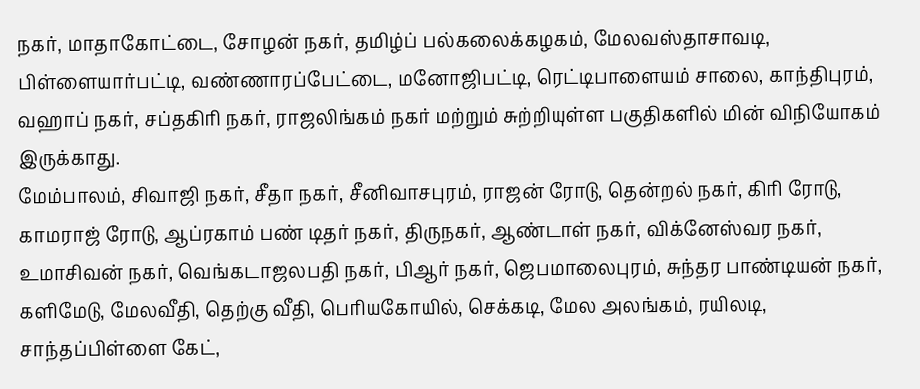நகர், மாதாகோட்டை, சோழன் நகர், தமிழ்ப் பல்கலைக்கழகம், மேலவஸ்தாசாவடி, பிள்ளையார்பட்டி, வண்ணாரப்பேட்டை, மனோஜிபட்டி, ரெட்டிபாளையம் சாலை, காந்திபுரம், வஹாப் நகர், சப்தகிரி நகர், ராஜலிங்கம் நகர் மற்றும் சுற்றியுள்ள பகுதிகளில் மின் விநியோகம் இருக்காது.
மேம்பாலம், சிவாஜி நகர், சீதா நகர், சீனிவாசபுரம், ராஜன் ரோடு, தென்றல் நகர், கிரி ரோடு, காமராஜ் ரோடு, ஆப்ரகாம் பண் டிதர் நகர், திருநகர், ஆண்டாள் நகர், விக்னேஸ்வர நகர், உமாசிவன் நகர், வெங்கடாஜலபதி நகர், பிஆர் நகர், ஜெபமாலைபுரம், சுந்தர பாண்டியன் நகர், களிமேடு, மேலவீதி, தெற்கு வீதி, பெரியகோயில், செக்கடி, மேல அலங்கம், ரயிலடி, சாந்தப்பிள்ளை கேட்,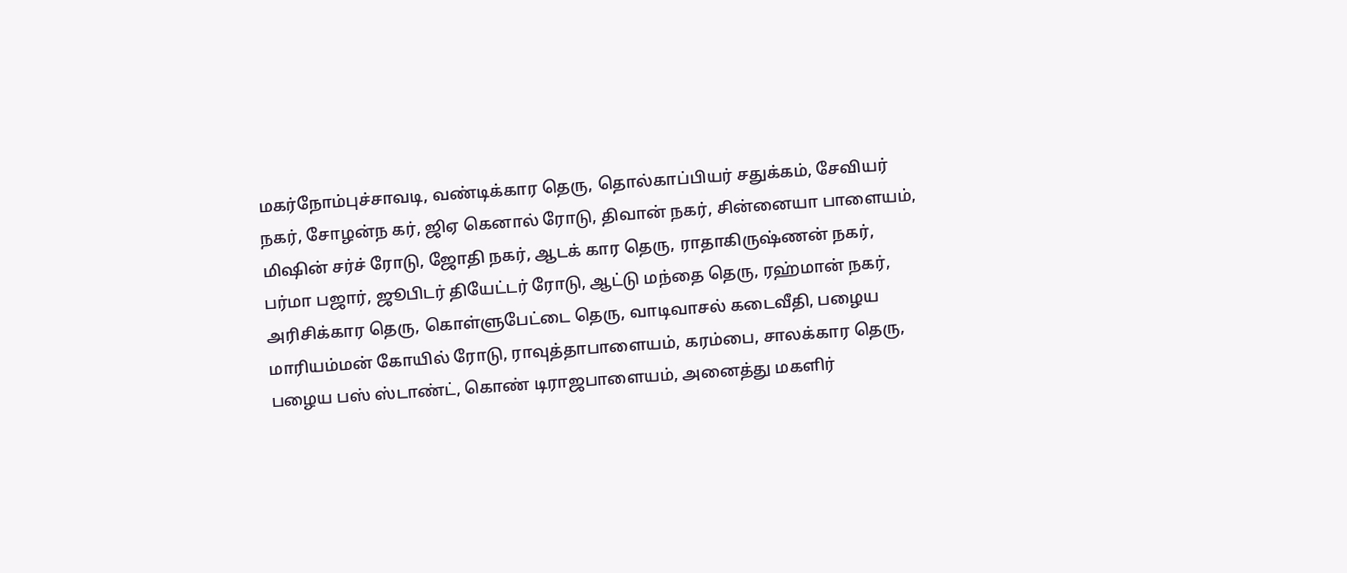மகர்நோம்புச்சாவடி, வண்டிக்கார தெரு, தொல்காப்பியர் சதுக்கம், சேவியர் நகர், சோழன்ந கர், ஜிஏ கெனால் ரோடு, திவான் நகர், சின்னையா பாளையம், மிஷின் சர்ச் ரோடு, ஜோதி நகர், ஆடக் கார தெரு, ராதாகிருஷ்ணன் நகர், பர்மா பஜார், ஜூபிடர் தியேட்டர் ரோடு, ஆட்டு மந்தை தெரு, ரஹ்மான் நகர், அரிசிக்கார தெரு, கொள்ளுபேட்டை தெரு, வாடிவாசல் கடைவீதி, பழைய மாரியம்மன் கோயில் ரோடு, ராவுத்தாபாளையம், கரம்பை, சாலக்கார தெரு, பழைய பஸ் ஸ்டாண்ட், கொண் டிராஜபாளையம், அனைத்து மகளிர்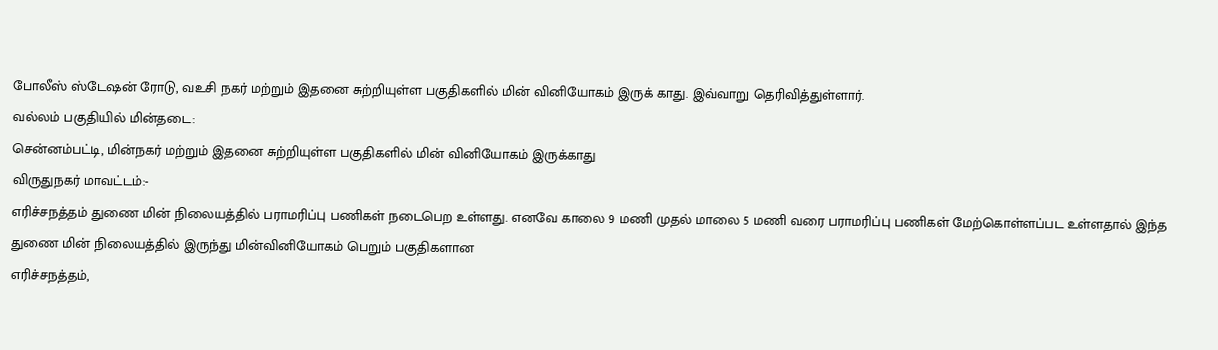போலீஸ் ஸ்டேஷன் ரோடு, வஉசி நகர் மற்றும் இதனை சுற்றியுள்ள பகுதிகளில் மின் வினியோகம் இருக் காது. இவ்வாறு தெரிவித்துள்ளார்.
வல்லம் பகுதியில் மின்தடை:
சென்னம்பட்டி, மின்நகர் மற்றும் இதனை சுற்றியுள்ள பகுதிகளில் மின் வினியோகம் இருக்காது
விருதுநகர் மாவட்டம்:-
எரிச்சநத்தம் துணை மின் நிலையத்தில் பராமரிப்பு பணிகள் நடைபெற உள்ளது. எனவே காலை 9 மணி முதல் மாலை 5 மணி வரை பராமரிப்பு பணிகள் மேற்கொள்ளப்பட உள்ளதால் இந்த துணை மின் நிலையத்தில் இருந்து மின்வினியோகம் பெறும் பகுதிகளான
எரிச்சநத்தம்,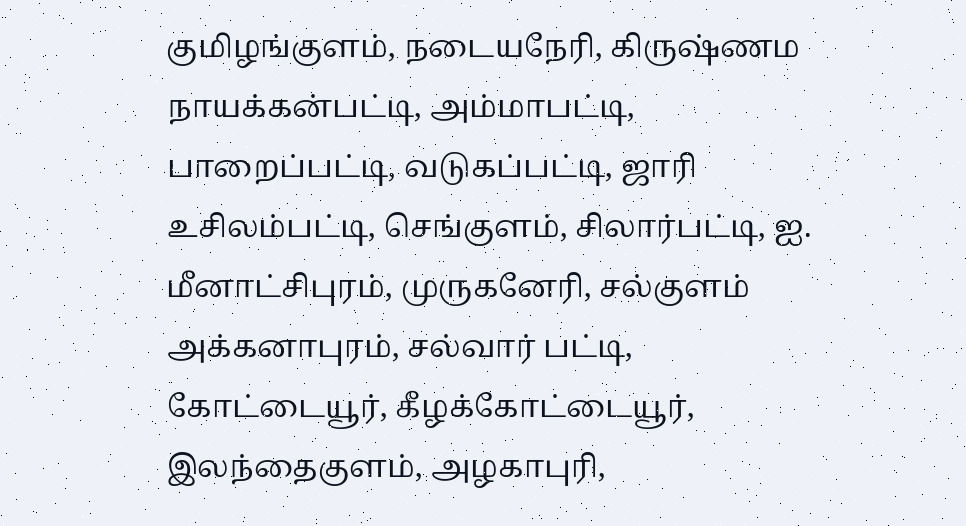குமிழங்குளம், நடையநேரி, கிருஷ்ணம நாயக்கன்பட்டி, அம்மாபட்டி, பாறைப்பட்டி, வடுகப்பட்டி, ஜாரி உசிலம்பட்டி, செங்குளம், சிலார்பட்டி, ஐ. மீனாட்சிபுரம், முருகனேரி, சல்குளம் அக்கனாபுரம், சல்வார் பட்டி, கோட்டையூர், கீழக்கோட்டையூர், இலந்தைகுளம், அழகாபுரி,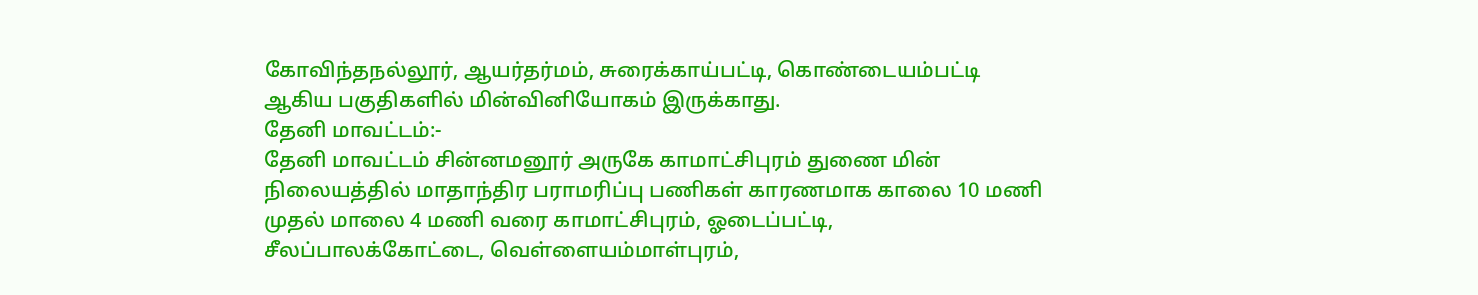கோவிந்தநல்லூர், ஆயர்தர்மம், சுரைக்காய்பட்டி, கொண்டையம்பட்டி ஆகிய பகுதிகளில் மின்வினியோகம் இருக்காது.
தேனி மாவட்டம்:-
தேனி மாவட்டம் சின்னமனூர் அருகே காமாட்சிபுரம் துணை மின் நிலையத்தில் மாதாந்திர பராமரிப்பு பணிகள் காரணமாக காலை 10 மணி முதல் மாலை 4 மணி வரை காமாட்சிபுரம், ஓடைப்பட்டி, சீலப்பாலக்கோட்டை, வெள்ளையம்மாள்புரம்,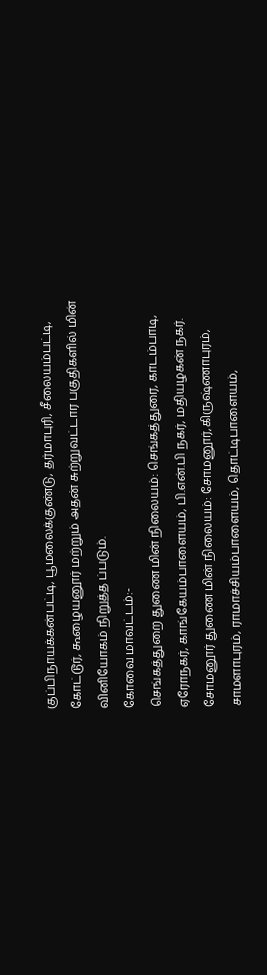குப்பிநாயக்கன்பட்டி, பூமலைக்குண்டு, தர்மாபுரி, சீலையம்பட்டி, கோட்டூர், கூழையனூர் மற்றும் அதன் சுற்றுவட்டார பகுதிகளில் மின் வினியோகம் நிறுத்த ப்படும்.
கோவை மாவட்டம்:-
செங்கத்துறை துணை மின் நிலையம்: செங்கத்துரை, காடம்பாடி, ஏரோநகர், காங்கேயம்பாளையம், பி.என்.பி நகர், மதியழகன் நகர்.
சோமனூர் துணை மின் நிலையம்: சோமனூர்,கிருஷ்ணாபுரம், சாமளாபுரம், ராமாச்சியம்பாளையம், தொட்டிபாளையம்,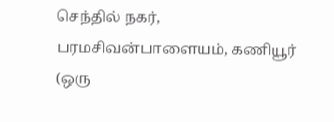செந்தில் நகர், பரமசிவன்பாளையம், கணியூர் (ஒரு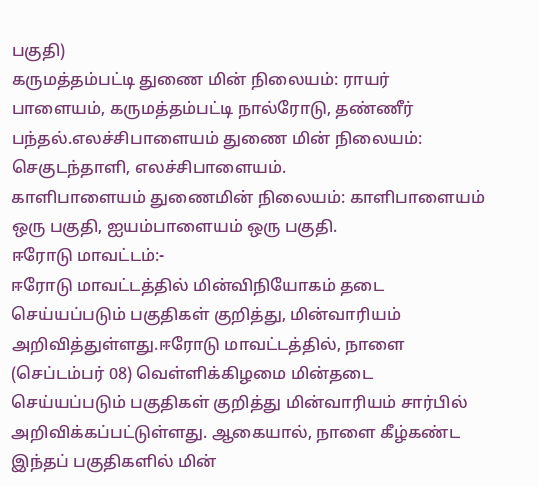பகுதி)
கருமத்தம்பட்டி துணை மின் நிலையம்: ராயர் பாளையம், கருமத்தம்பட்டி நால்ரோடு, தண்ணீர் பந்தல்.எலச்சிபாளையம் துணை மின் நிலையம்: செகுடந்தாளி, எலச்சிபாளையம்.
காளிபாளையம் துணைமின் நிலையம்: காளிபாளையம் ஒரு பகுதி, ஐயம்பாளையம் ஒரு பகுதி.
ஈரோடு மாவட்டம்:-
ஈரோடு மாவட்டத்தில் மின்விநியோகம் தடை செய்யப்படும் பகுதிகள் குறித்து, மின்வாரியம் அறிவித்துள்ளது.ஈரோடு மாவட்டத்தில், நாளை (செப்டம்பர் 08) வெள்ளிக்கிழமை மின்தடை செய்யப்படும் பகுதிகள் குறித்து மின்வாரியம் சார்பில் அறிவிக்கப்பட்டுள்ளது. ஆகையால், நாளை கீழ்கண்ட இந்தப் பகுதிகளில் மின்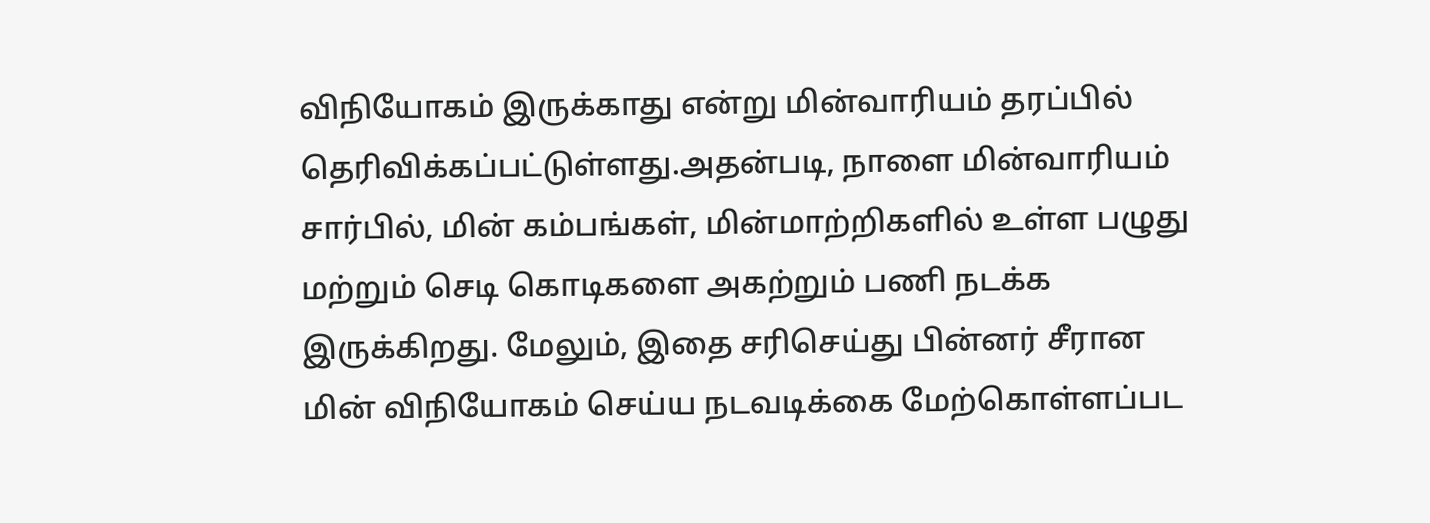விநியோகம் இருக்காது என்று மின்வாரியம் தரப்பில் தெரிவிக்கப்பட்டுள்ளது.அதன்படி, நாளை மின்வாரியம் சார்பில், மின் கம்பங்கள், மின்மாற்றிகளில் உள்ள பழுது மற்றும் செடி கொடிகளை அகற்றும் பணி நடக்க இருக்கிறது. மேலும், இதை சரிசெய்து பின்னர் சீரான மின் விநியோகம் செய்ய நடவடிக்கை மேற்கொள்ளப்பட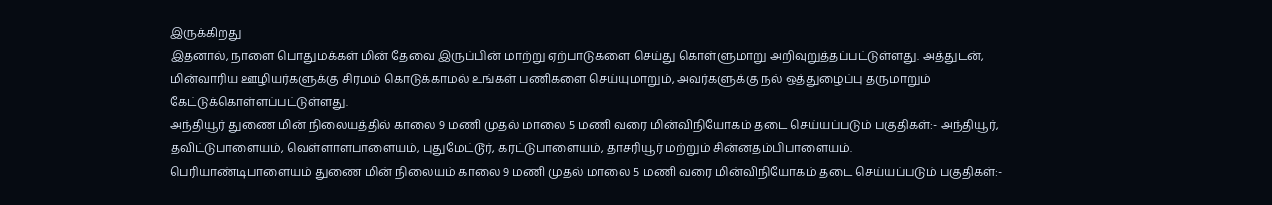இருக்கிறது
இதனால், நாளை பொதுமக்கள் மின் தேவை இருப்பின் மாற்று ஏற்பாடுகளை செய்து கொள்ளுமாறு அறிவுறுத்தப்பட்டுள்ளது. அத்துடன், மின்வாரிய ஊழியர்களுக்கு சிரமம் கொடுக்காமல் உங்கள் பணிகளை செய்யுமாறும், அவர்களுக்கு நல் ஒத்துழைப்பு தருமாறும் கேட்டுக்கொள்ளப்பட்டுள்ளது.
அந்தியூர் துணை மின் நிலையத்தில் காலை 9 மணி முதல் மாலை 5 மணி வரை மின்விநியோகம் தடை செய்யப்படும் பகுதிகள்:- அந்தியூர், தவிட்டுபாளையம், வெள்ளாளபாளையம், புதுமேட்டூர், கரட்டுபாளையம், தாசரியூர் மற்றும் சின்னதம்பிபாளையம்.
பெரியாண்டிபாளையம் துணை மின் நிலையம் காலை 9 மணி முதல் மாலை 5 மணி வரை மின்விநியோகம் தடை செய்யப்படும் பகுதிகள்:-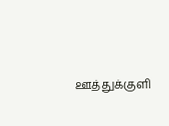ஊத்துக்குளி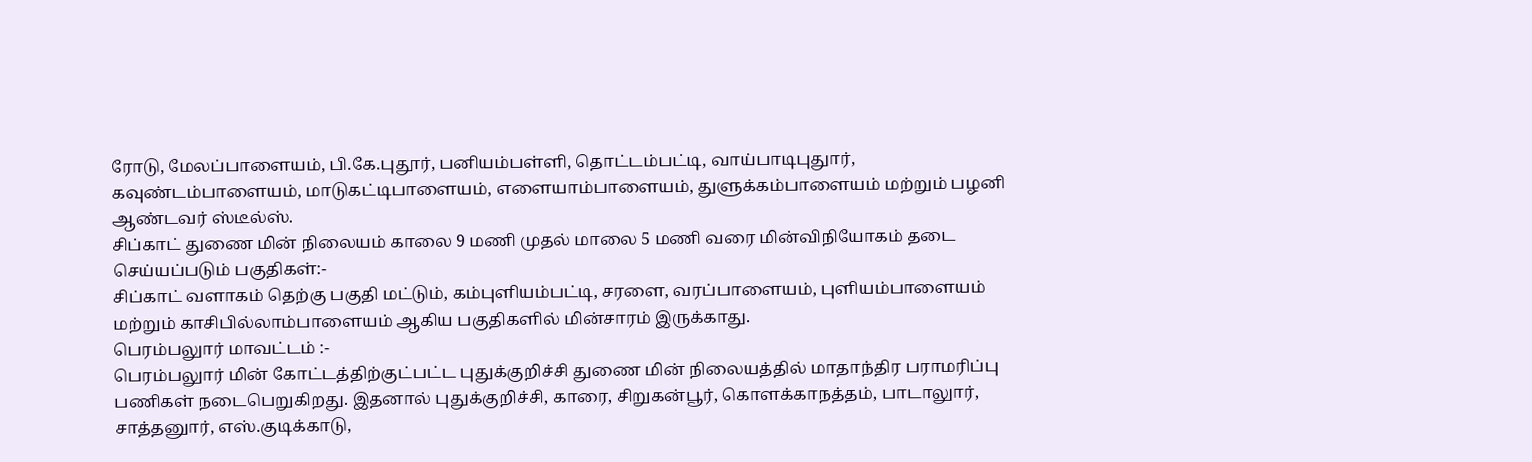ரோடு, மேலப்பாளையம், பி.கே.புதூர், பனியம்பள்ளி, தொட்டம்பட்டி, வாய்பாடிபுதுார், கவுண்டம்பாளையம், மாடுகட்டிபாளையம், எளையாம்பாளையம், துளுக்கம்பாளையம் மற்றும் பழனி ஆண்டவர் ஸ்டீல்ஸ்.
சிப்காட் துணை மின் நிலையம் காலை 9 மணி முதல் மாலை 5 மணி வரை மின்விநியோகம் தடை செய்யப்படும் பகுதிகள்:-
சிப்காட் வளாகம் தெற்கு பகுதி மட்டும், கம்புளியம்பட்டி, சரளை, வரப்பாளையம், புளியம்பாளையம் மற்றும் காசிபில்லாம்பாளையம் ஆகிய பகுதிகளில் மின்சாரம் இருக்காது.
பெரம்பலுார் மாவட்டம் :-
பெரம்பலுார் மின் கோட்டத்திற்குட்பட்ட புதுக்குறிச்சி துணை மின் நிலையத்தில் மாதாந்திர பராமரிப்பு பணிகள் நடைபெறுகிறது. இதனால் புதுக்குறிச்சி, காரை, சிறுகன்பூர், கொளக்காநத்தம், பாடாலுார், சாத்தனுார், எஸ்.குடிக்காடு,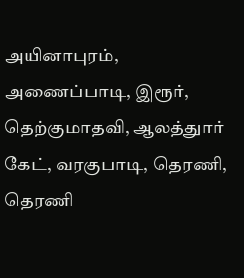அயினாபுரம், அணைப்பாடி, இரூர், தெற்குமாதவி, ஆலத்துார் கேட், வரகுபாடி, தெரணி, தெரணி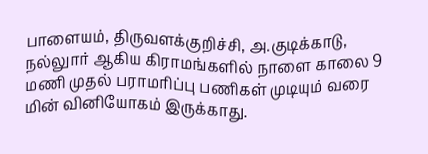பாளையம், திருவளக்குறிச்சி, அ.குடிக்காடு, நல்லுார் ஆகிய கிராமங்களில் நாளை காலை 9 மணி முதல் பராமரிப்பு பணிகள் முடியும் வரை மின் வினியோகம் இருக்காது.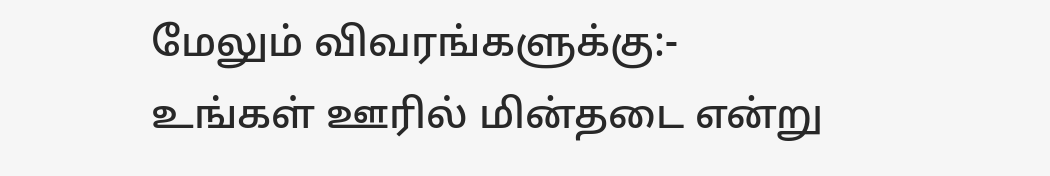மேலும் விவரங்களுக்கு:-
உங்கள் ஊரில் மின்தடை என்று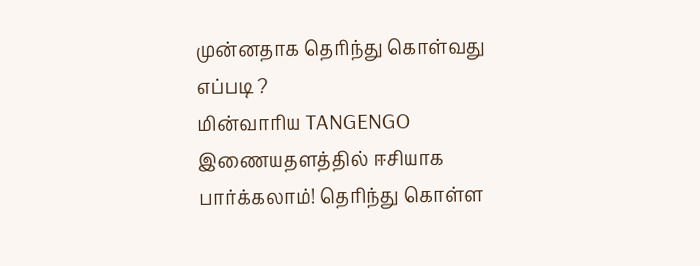முன்னதாக தெரிந்து கொள்வது எப்படி ?
மின்வாரிய TANGENGO இணையதளத்தில் ஈசியாக பார்க்கலாம்! தெரிந்து கொள்ள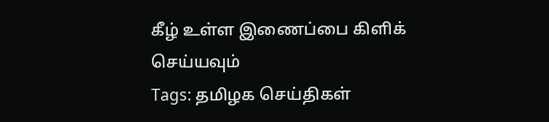கீழ் உள்ள இணைப்பை கிளிக் செய்யவும்
Tags: தமிழக செய்திகள்